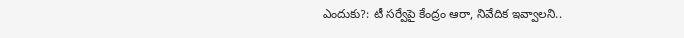ఎందుకు?: టీ సర్వేపై కేంద్రం ఆరా, నివేదిక ఇవ్వాలని..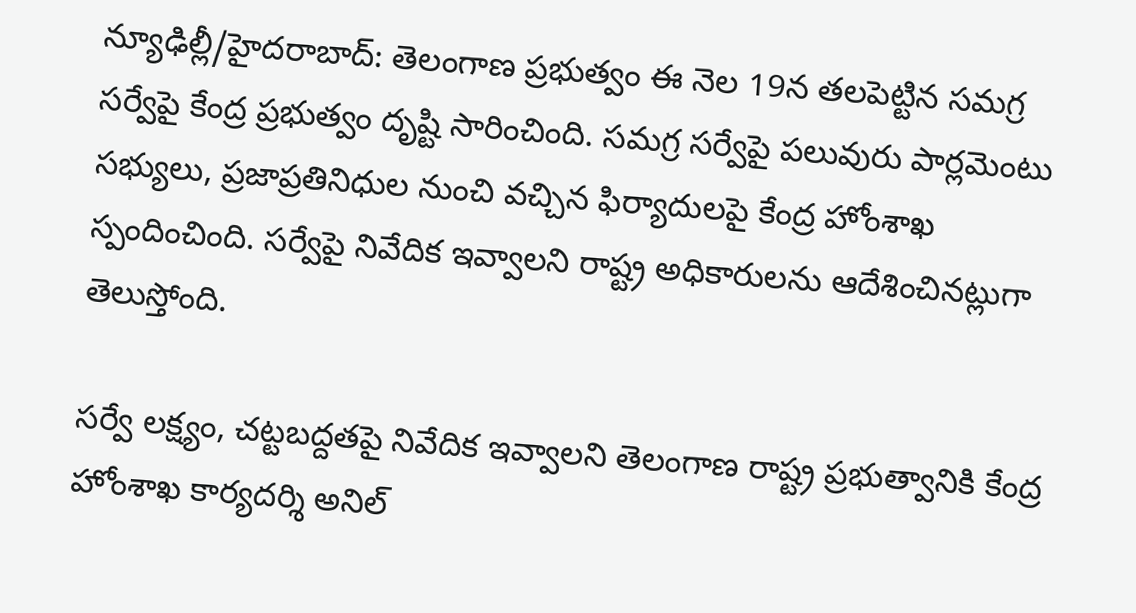న్యూఢిల్లీ/హైదరాబాద్: తెలంగాణ ప్రభుత్వం ఈ నెల 19న తలపెట్టిన సమగ్ర సర్వేపై కేంద్ర ప్రభుత్వం దృష్టి సారించింది. సమగ్ర సర్వేపై పలువురు పార్లమెంటు సభ్యులు, ప్రజాప్రతినిధుల నుంచి వచ్చిన ఫిర్యాదులపై కేంద్ర హోంశాఖ స్పందించింది. సర్వేపై నివేదిక ఇవ్వాలని రాష్ట్ర అధికారులను ఆదేశించినట్లుగా తెలుస్తోంది.

సర్వే లక్ష్యం, చట్టబద్దతపై నివేదిక ఇవ్వాలని తెలంగాణ రాష్ట్ర ప్రభుత్వానికి కేంద్ర హోంశాఖ కార్యదర్శి అనిల్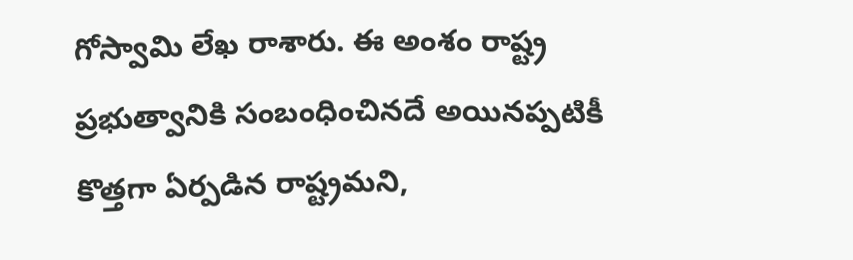గోస్వామి లేఖ రాశారు. ఈ అంశం రాష్ట్ర ప్రభుత్వానికి సంబంధించినదే అయినప్పటికీ కొత్తగా ఏర్పడిన రాష్ట్రమని,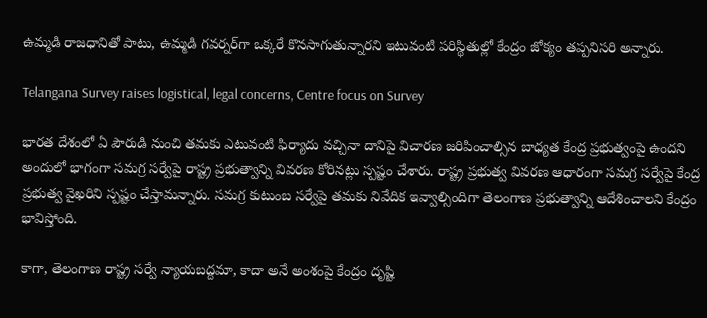ఉమ్మడి రాజధానితో పాటు, ఉమ్మడి గవర్నర్‌గా ఒక్కరే కొనసాగుతున్నారని ఇటువంటి పరిస్థితుల్లో కేంద్రం జోక్యం తప్పనిసరి అన్నారు.

Telangana Survey raises logistical, legal concerns, Centre focus on Survey

భారత దేశంలో ఏ పౌరుడి నుంచి తమకు ఎటువంటి ఫిర్యాదు వచ్చినా దానిపై విచారణ జరిపించాల్సిన బాధ్యత కేంద్ర ప్రభుత్వంపై ఉందని అందులో భాగంగా సమగ్ర సర్వేపై రాష్ట్ర ప్రభుత్వాన్ని వివరణ కోరినట్లు స్పష్టం చేశారు. రాష్ట్ర ప్రభుత్వ వివరణ ఆధారంగా సమగ్ర సర్వేపై కేంద్ర ప్రభుత్వ వైఖరిని స్పష్టం చేస్తామన్నారు. సమగ్ర కుటుంబ సర్వేపై తమకు నివేదిక ఇవ్వాల్సిందిగా తెలంగాణ ప్రభుత్వాన్ని ఆదేశించాలని కేంద్రం భావిస్తోంది.

కాగా, తెలంగాణ రాష్ట్ర సర్వే న్యాయబద్దమా, కాదా అనే అంశంపై కేంద్రం దృష్టి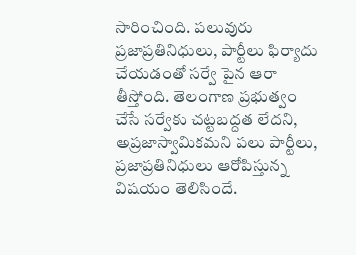సారించింది. పలువురు ప్రజాప్రతినిధులు, పార్టీలు ఫిర్యాదు చేయడంతో సర్వే పైన ఆరా తీస్తోంది. తెలంగాణ ప్రభుత్వం చేసే సర్వేకు చట్టబద్దత లేదని, అప్రజాస్వామికమని పలు పార్టీలు, ప్రజాప్రతినిధులు ఆరోపిస్తున్న విషయం తెలిసిందే.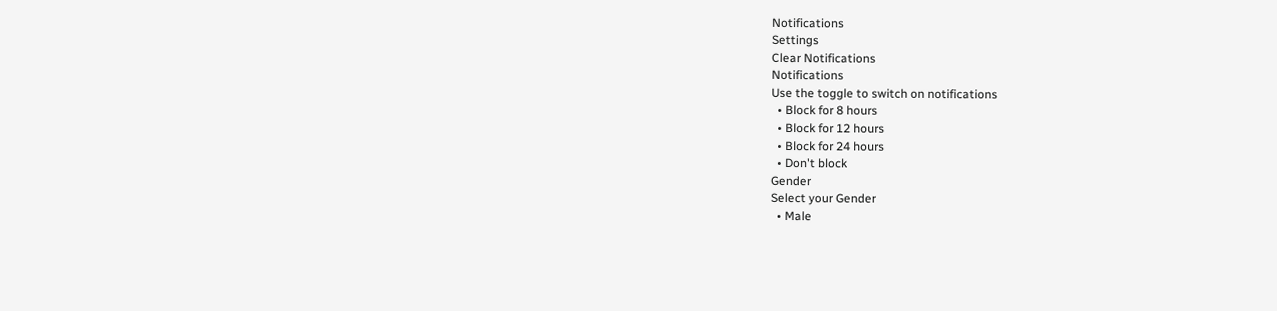Notifications
Settings
Clear Notifications
Notifications
Use the toggle to switch on notifications
  • Block for 8 hours
  • Block for 12 hours
  • Block for 24 hours
  • Don't block
Gender
Select your Gender
  • Male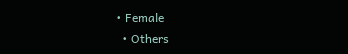• Female
  • Others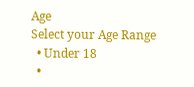Age
Select your Age Range
  • Under 18
  •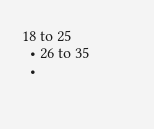18 to 25
  • 26 to 35
  •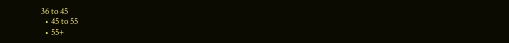36 to 45
  • 45 to 55
  • 55+